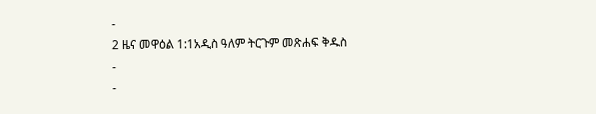-
2 ዜና መዋዕል 1:1አዲስ ዓለም ትርጉም መጽሐፍ ቅዱስ
-
-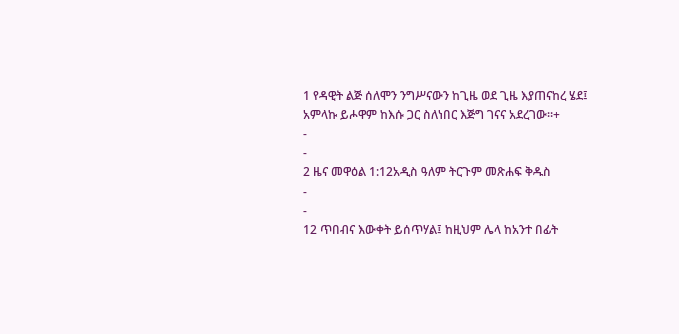1 የዳዊት ልጅ ሰለሞን ንግሥናውን ከጊዜ ወደ ጊዜ እያጠናከረ ሄደ፤ አምላኩ ይሖዋም ከእሱ ጋር ስለነበር እጅግ ገናና አደረገው።+
-
-
2 ዜና መዋዕል 1:12አዲስ ዓለም ትርጉም መጽሐፍ ቅዱስ
-
-
12 ጥበብና እውቀት ይሰጥሃል፤ ከዚህም ሌላ ከአንተ በፊት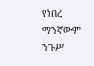የነበረ ማንኛውም ንጉሥ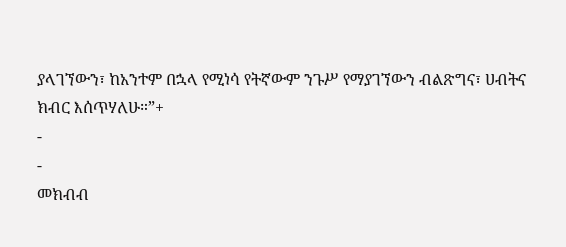ያላገኘውን፣ ከአንተም በኋላ የሚነሳ የትኛውም ንጉሥ የማያገኘውን ብልጽግና፣ ሀብትና ክብር እሰጥሃለሁ።”+
-
-
መክብብ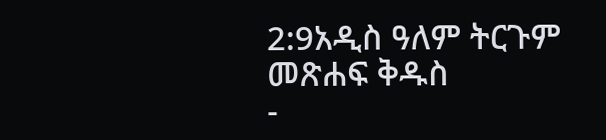2:9አዲስ ዓለም ትርጉም መጽሐፍ ቅዱስ
-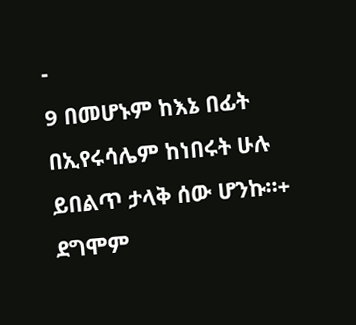-
9 በመሆኑም ከእኔ በፊት በኢየሩሳሌም ከነበሩት ሁሉ ይበልጥ ታላቅ ሰው ሆንኩ።+ ደግሞም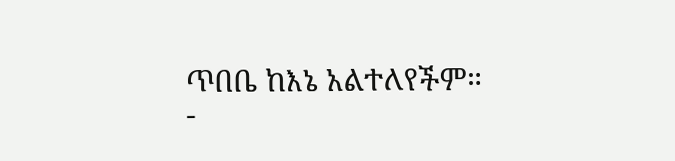ጥበቤ ከእኔ አልተለየችም።
-